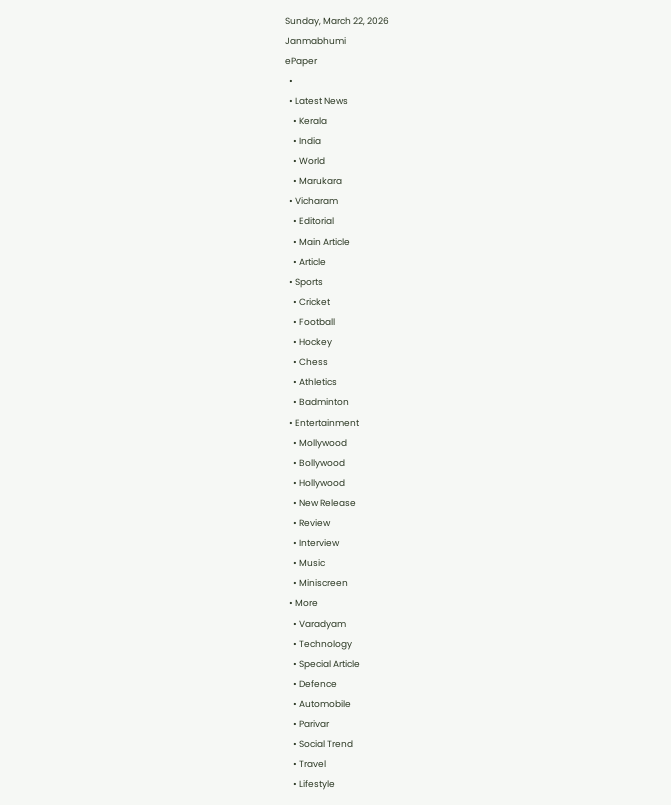Sunday, March 22, 2026
Janmabhumi
ePaper
  •
  • Latest News
    • Kerala
    • India
    • World
    • Marukara
  • Vicharam
    • Editorial
    • Main Article
    • Article
  • Sports
    • Cricket
    • Football
    • Hockey
    • Chess
    • Athletics
    • Badminton
  • Entertainment
    • Mollywood
    • Bollywood
    • Hollywood
    • New Release
    • Review
    • Interview
    • Music
    • Miniscreen
  • More
    • Varadyam
    • Technology
    • Special Article
    • Defence
    • Automobile
    • Parivar
    • Social Trend
    • Travel
    • Lifestyle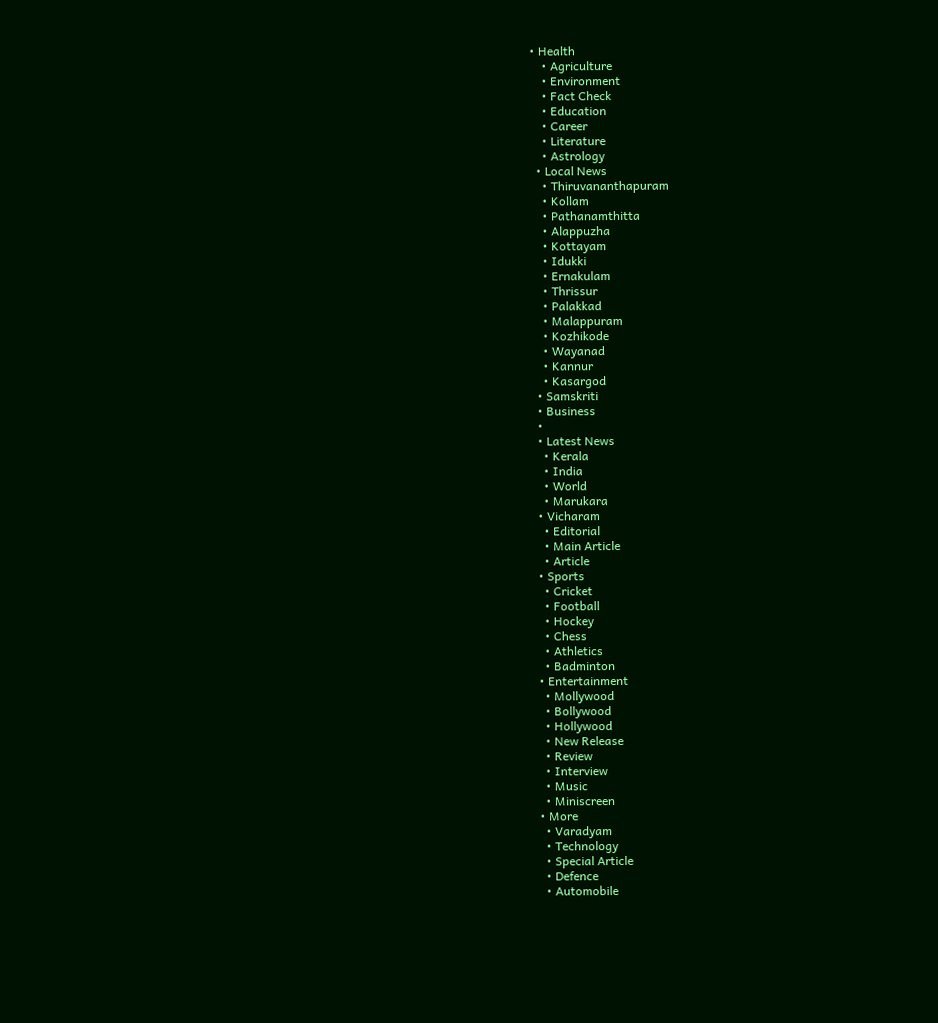• Health
    • Agriculture
    • Environment
    • Fact Check
    • Education
    • Career
    • Literature
    • Astrology
  • Local News
    • Thiruvananthapuram
    • Kollam
    • Pathanamthitta
    • Alappuzha
    • Kottayam
    • Idukki
    • Ernakulam
    • Thrissur
    • Palakkad
    • Malappuram
    • Kozhikode
    • Wayanad
    • Kannur
    • Kasargod
  • Samskriti
  • Business
  •
  • Latest News
    • Kerala
    • India
    • World
    • Marukara
  • Vicharam
    • Editorial
    • Main Article
    • Article
  • Sports
    • Cricket
    • Football
    • Hockey
    • Chess
    • Athletics
    • Badminton
  • Entertainment
    • Mollywood
    • Bollywood
    • Hollywood
    • New Release
    • Review
    • Interview
    • Music
    • Miniscreen
  • More
    • Varadyam
    • Technology
    • Special Article
    • Defence
    • Automobile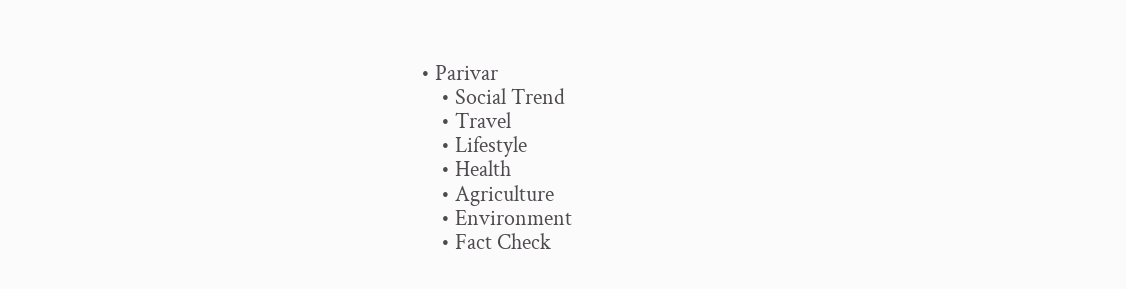• Parivar
    • Social Trend
    • Travel
    • Lifestyle
    • Health
    • Agriculture
    • Environment
    • Fact Check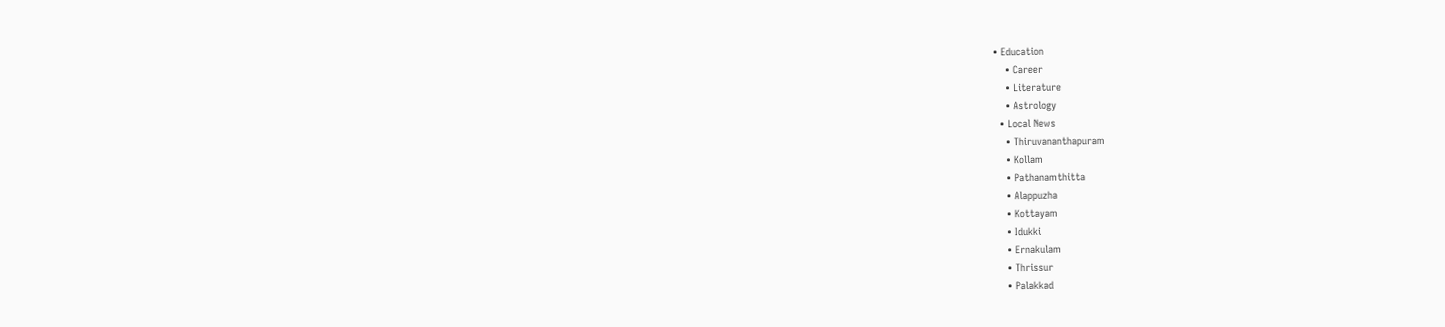• Education
    • Career
    • Literature
    • Astrology
  • Local News
    • Thiruvananthapuram
    • Kollam
    • Pathanamthitta
    • Alappuzha
    • Kottayam
    • Idukki
    • Ernakulam
    • Thrissur
    • Palakkad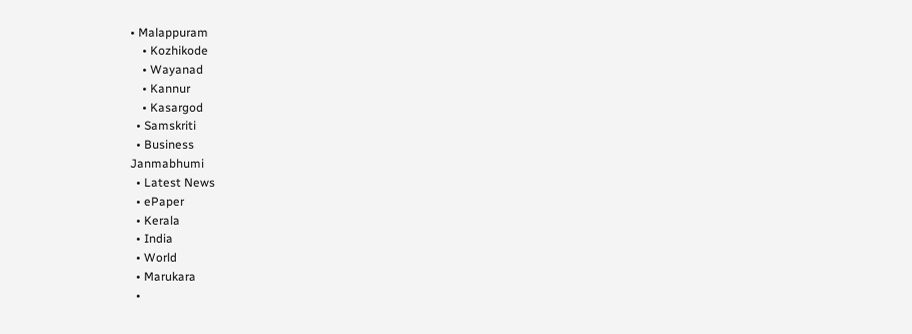• Malappuram
    • Kozhikode
    • Wayanad
    • Kannur
    • Kasargod
  • Samskriti
  • Business
Janmabhumi
  • Latest News
  • ePaper
  • Kerala
  • India
  • World
  • Marukara
  •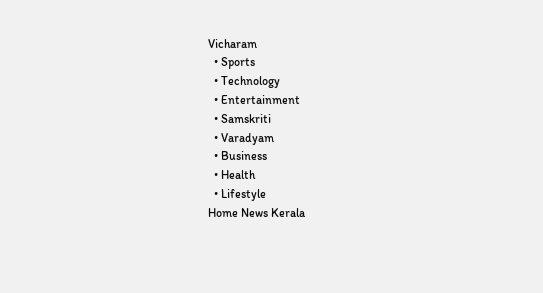Vicharam
  • Sports
  • Technology
  • Entertainment
  • Samskriti
  • Varadyam
  • Business
  • Health
  • Lifestyle
Home News Kerala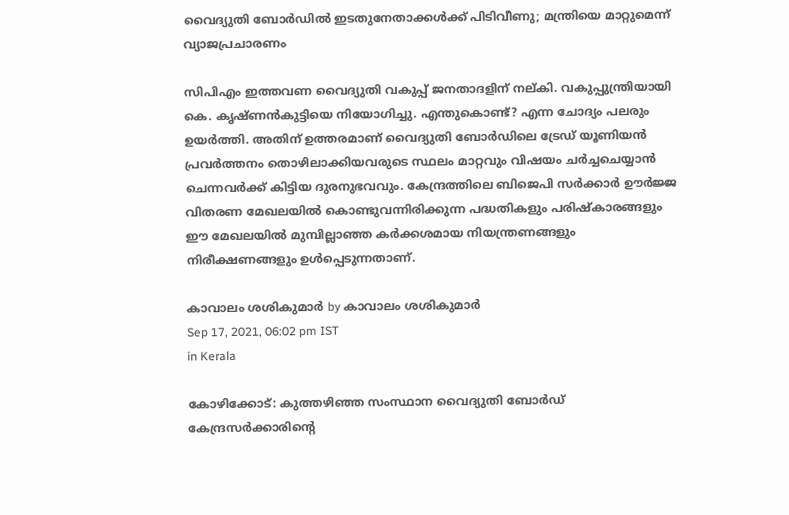വൈദ്യുതി ബോര്‍ഡില്‍ ഇടതുനേതാക്കള്‍ക്ക് പിടിവീണു; മന്ത്രിയെ മാറ്റുമെന്ന് വ്യാജപ്രചാരണം

സിപിഎം ഇത്തവണ വൈദ്യുതി വകുപ്പ് ജനതാദളിന് നല്കി. വകുപ്പുന്ത്രിയായി കെ. കൃഷ്ണന്‍കുട്ടിയെ നിയോഗിച്ചു. എന്തുകൊണ്ട്? എന്ന ചോദ്യം പലരും ഉയര്‍ത്തി. അതിന് ഉത്തരമാണ് വൈദ്യുതി ബോര്‍ഡിലെ ട്രേഡ് യൂണിയന്‍ പ്രവര്‍ത്തനം തൊഴിലാക്കിയവരുടെ സ്ഥലം മാറ്റവും വിഷയം ചര്‍ച്ചചെയ്യാന്‍ ചെന്നവര്‍ക്ക് കിട്ടിയ ദുരനുഭവവും. കേന്ദ്രത്തിലെ ബിജെപി സര്‍ക്കാര്‍ ഊര്‍ജ്ജ വിതരണ മേഖലയില്‍ കൊണ്ടുവന്നിരിക്കുന്ന പദ്ധതികളും പരിഷ്‌കാരങ്ങളും ഈ മേഖലയില്‍ മുമ്പില്ലാഞ്ഞ കര്‍ക്കശമായ നിയന്ത്രണങ്ങളും നിരീക്ഷണങ്ങളും ഉള്‍പ്പെടുന്നതാണ്.

കാവാലം ശശികുമാര്‍ by കാവാലം ശശികുമാര്‍
Sep 17, 2021, 06:02 pm IST
in Kerala

കോഴിക്കോട്: കുത്തഴിഞ്ഞ സംസ്ഥാന വൈദ്യുതി ബോര്‍ഡ് കേന്ദ്രസര്‍ക്കാരിന്റെ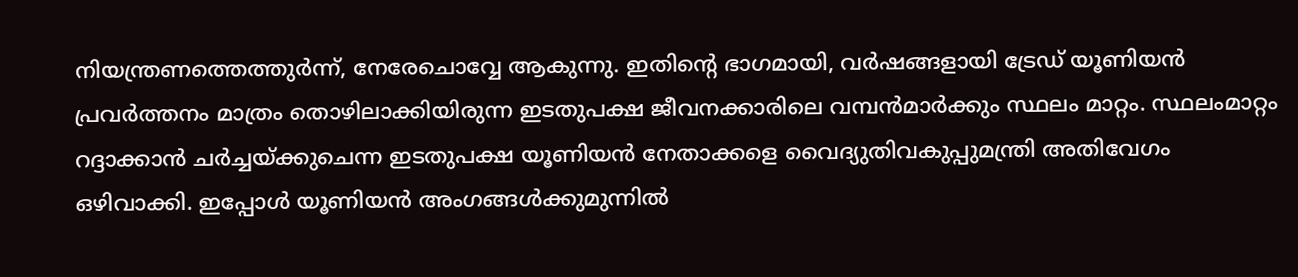നിയന്ത്രണത്തെത്തുര്‍ന്ന്, നേരേചൊവ്വേ ആകുന്നു. ഇതിന്റെ ഭാഗമായി, വര്‍ഷങ്ങളായി ട്രേഡ് യൂണിയന്‍ പ്രവര്‍ത്തനം മാത്രം തൊഴിലാക്കിയിരുന്ന ഇടതുപക്ഷ ജീവനക്കാരിലെ വമ്പന്‍മാര്‍ക്കും സ്ഥലം മാറ്റം. സ്ഥലംമാറ്റം റദ്ദാക്കാന്‍ ചര്‍ച്ചയ്‌ക്കുചെന്ന ഇടതുപക്ഷ യൂണിയന്‍ നേതാക്കളെ വൈദ്യുതിവകുപ്പുമന്ത്രി അതിവേഗം ഒഴിവാക്കി. ഇപ്പോള്‍ യൂണിയന്‍ അംഗങ്ങള്‍ക്കുമുന്നില്‍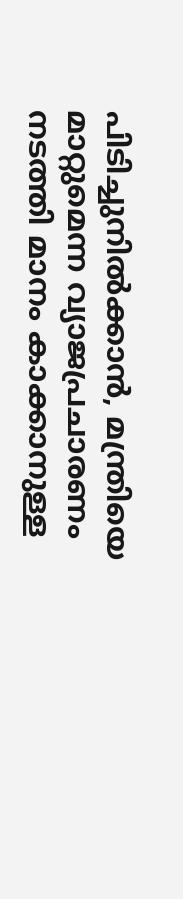പിടിച്ചുനില്‍ക്കാന്‍, മന്ത്രിയെ മാറ്റുമെന്ന വ്യാജപ്രചാരണം നടത്തി മാനം കാക്കാനുള്ള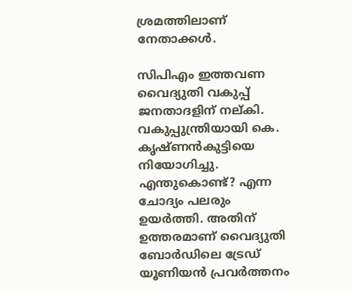ശ്രമത്തിലാണ് നേതാക്കള്‍.

സിപിഎം ഇത്തവണ വൈദ്യുതി വകുപ്പ് ജനതാദളിന് നല്കി. വകുപ്പുന്ത്രിയായി കെ. കൃഷ്ണന്‍കുട്ടിയെ നിയോഗിച്ചു. എന്തുകൊണ്ട്? എന്ന ചോദ്യം പലരും ഉയര്‍ത്തി. അതിന് ഉത്തരമാണ് വൈദ്യുതി ബോര്‍ഡിലെ ട്രേഡ് യൂണിയന്‍ പ്രവര്‍ത്തനം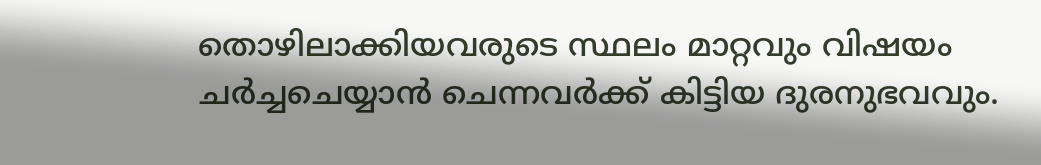തൊഴിലാക്കിയവരുടെ സ്ഥലം മാറ്റവും വിഷയം ചര്‍ച്ചചെയ്യാന്‍ ചെന്നവര്‍ക്ക് കിട്ടിയ ദുരനുഭവവും.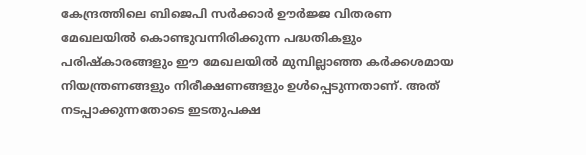കേന്ദ്രത്തിലെ ബിജെപി സര്‍ക്കാര്‍ ഊര്‍ജ്ജ വിതരണ മേഖലയില്‍ കൊണ്ടുവന്നിരിക്കുന്ന പദ്ധതികളും പരിഷ്‌കാരങ്ങളും ഈ മേഖലയില്‍ മുമ്പില്ലാഞ്ഞ കര്‍ക്കശമായ നിയന്ത്രണങ്ങളും നിരീക്ഷണങ്ങളും ഉള്‍പ്പെടുന്നതാണ്. അത് നടപ്പാക്കുന്നതോടെ ഇടതുപക്ഷ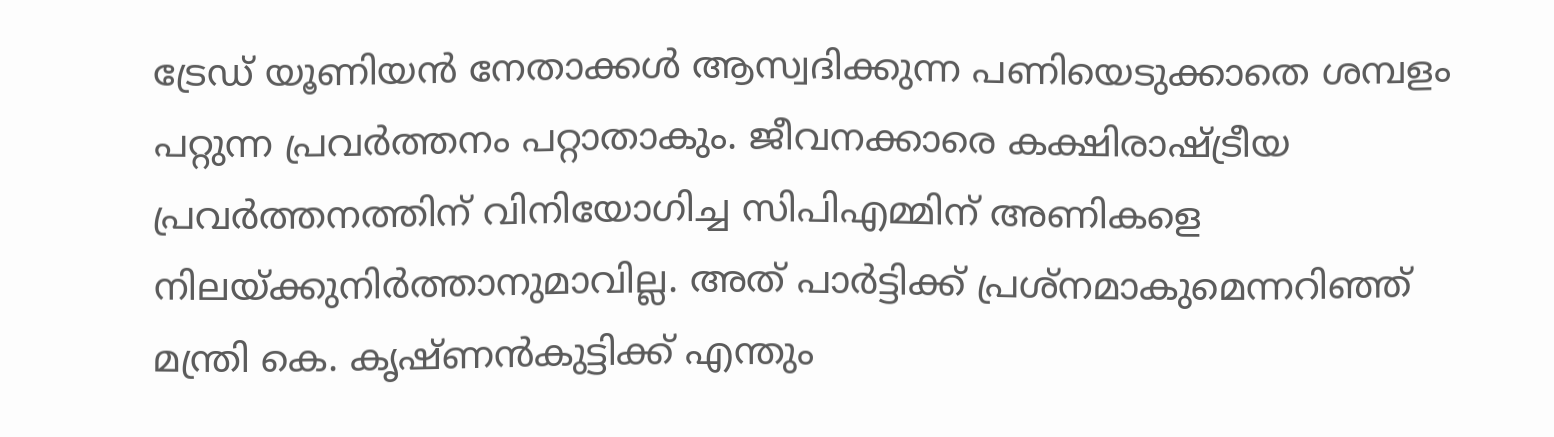ട്രേഡ് യൂണിയന്‍ നേതാക്കള്‍ ആസ്വദിക്കുന്ന പണിയെടുക്കാതെ ശമ്പളം പറ്റുന്ന പ്രവര്‍ത്തനം പറ്റാതാകും. ജീവനക്കാരെ കക്ഷിരാഷ്‌ട്രീയ പ്രവര്‍ത്തനത്തിന് വിനിയോഗിച്ച സിപിഎമ്മിന് അണികളെ നിലയ്‌ക്കുനിര്‍ത്താനുമാവില്ല. അത് പാര്‍ട്ടിക്ക് പ്രശ്നമാകുമെന്നറിഞ്ഞ് മന്ത്രി കെ. കൃഷ്ണന്‍കുട്ടിക്ക് എന്തും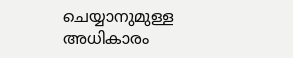ചെയ്യാനുമുള്ള അധികാരം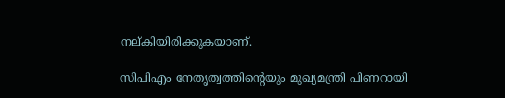നല്കിയിരിക്കുകയാണ്.

സിപിഎം നേതൃത്വത്തിന്റെയും മുഖ്യമന്ത്രി പിണറായി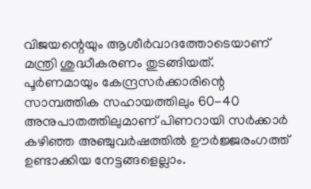വിജയന്റെയും ആശീര്‍വാദത്തോടെയാണ് മന്ത്രി ശുദ്ധീകരണം തുടങ്ങിയത്. പൂര്‍ണമായും കേന്ദ്രസര്‍ക്കാരിന്റെ സാമ്പത്തിക സഹായത്തിലും 60-40 അനുപാതത്തിലുമാണ് പിണറായി സര്‍ക്കാര്‍ കഴിഞ്ഞ അഞ്ചുവര്‍ഷത്തില്‍ ഊര്‍ജ്ജരംഗത്ത് ഉണ്ടാക്കിയ നേട്ടങ്ങളെല്ലാം.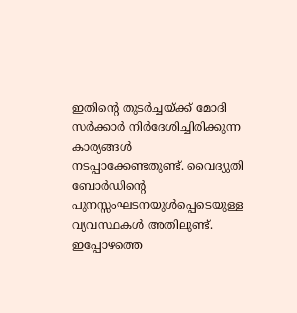ഇതിന്റെ തുടര്‍ച്ചയ്‌ക്ക് മോദി സര്‍ക്കാര്‍ നിര്‍ദേശിച്ചിരിക്കുന്ന കാര്യങ്ങള്‍ നടപ്പാക്കേണ്ടതുണ്ട്. വൈദ്യുതി ബോര്‍ഡിന്റെ പുനസ്സംഘടനയുള്‍പ്പെടെയുള്ള വ്യവസ്ഥകള്‍ അതിലുണ്ട്. ഇപ്പോഴത്തെ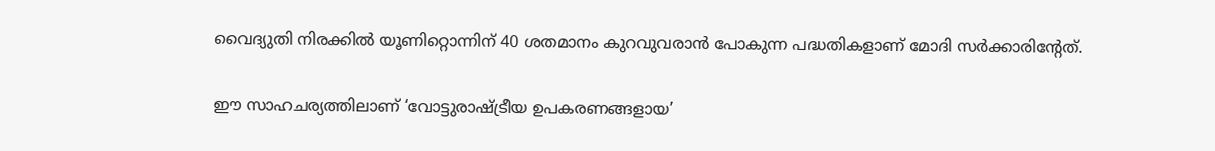വൈദ്യുതി നിരക്കില്‍ യൂണിറ്റൊന്നിന് 40 ശതമാനം കുറവുവരാന്‍ പോകുന്ന പദ്ധതികളാണ് മോദി സര്‍ക്കാരിന്റേത്.

ഈ സാഹചര്യത്തിലാണ് ‘വോട്ടുരാഷ്‌ട്രീയ ഉപകരണങ്ങളായ’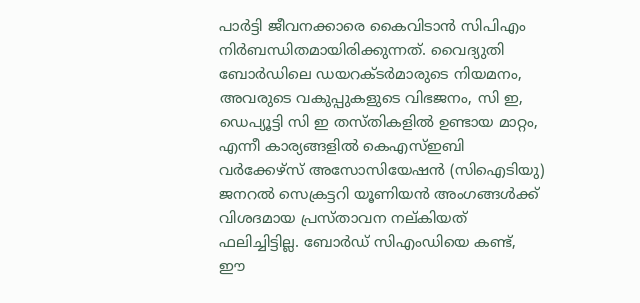പാര്‍ട്ടി ജീവനക്കാരെ കൈവിടാന്‍ സിപിഎം നിര്‍ബന്ധിതമായിരിക്കുന്നത്. വൈദ്യുതി ബോര്‍ഡിലെ ഡയറക്ടര്‍മാരുടെ നിയമനം, അവരുടെ വകുപ്പുകളുടെ വിഭജനം, സി ഇ, ഡെപ്യൂട്ടി സി ഇ തസ്തികളില്‍ ഉണ്ടായ മാറ്റം, എന്നീ കാര്യങ്ങളില്‍ കെഎസ്ഇബി വര്‍ക്കേഴ്സ് അസോസിയേഷന്‍ (സിഐടിയു) ജനറല്‍ സെക്രട്ടറി യൂണിയന്‍ അംഗങ്ങള്‍ക്ക് വിശദമായ പ്രസ്താവന നല്കിയത് ഫലിച്ചിട്ടില്ല. ബോര്‍ഡ് സിഎംഡിയെ കണ്ട്, ഈ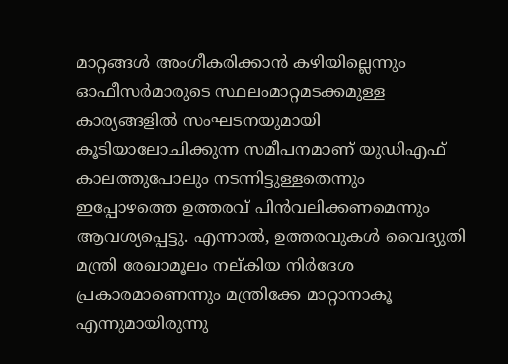മാറ്റങ്ങള്‍ അംഗീകരിക്കാന്‍ കഴിയില്ലെന്നും ഓഫീസര്‍മാരുടെ സ്ഥലംമാറ്റമടക്കമുള്ള കാര്യങ്ങളില്‍ സംഘടനയുമായി കൂടിയാലോചിക്കുന്ന സമീപനമാണ് യുഡിഎഫ് കാലത്തുപോലും നടന്നിട്ടുള്ളതെന്നും ഇപ്പോഴത്തെ ഉത്തരവ് പിന്‍വലിക്കണമെന്നും ആവശ്യപ്പെട്ടു. എന്നാല്‍, ഉത്തരവുകള്‍ വൈദ്യുതി മന്ത്രി രേഖാമൂലം നല്കിയ നിര്‍ദേശ പ്രകാരമാണെന്നും മന്ത്രിക്കേ മാറ്റാനാകൂ എന്നുമായിരുന്നു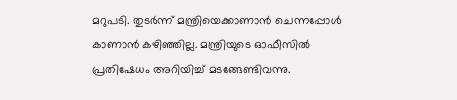മറുപടി. തുടര്‍ന്ന് മന്ത്രിയെക്കാണാന്‍ ചെന്നപ്പോള്‍ കാണാന്‍ കഴിഞ്ഞില്ല. മന്ത്രിയുടെ ഓഫീസില്‍ പ്രതിഷേധം അറിയിച്ച് മടങ്ങേണ്ടിവന്നു.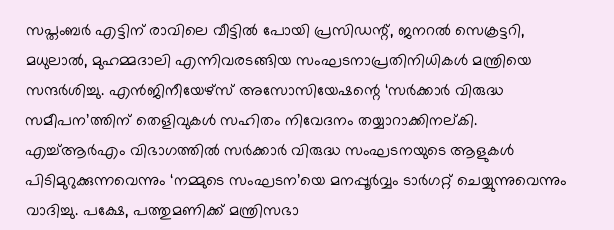സപ്തംബര്‍ എട്ടിന് രാവിലെ വീട്ടില്‍ പോയി പ്രസിഡന്റ്, ജനറല്‍ സെക്രട്ടറി, മധുലാല്‍, മുഹമ്മദാലി എന്നിവരടങ്ങിയ സംഘടനാപ്രതിനിധികള്‍ മന്ത്രിയെ സന്ദര്‍ശിച്ചു. എന്‍ജിനീയേഴ്സ് അസോസിയേഷന്റെ ‘സര്‍ക്കാര്‍ വിരുദ്ധ സമീപന’ത്തിന് തെളിവുകള്‍ സഹിതം നിവേദനം തയ്യാറാക്കിനല്കി. എച്ച്ആര്‍എം വിഭാഗത്തില്‍ സര്‍ക്കാര്‍ വിരുദ്ധ സംഘടനയുടെ ആളുകള്‍ പിടിമുറുക്കുന്നവെന്നും ‘നമ്മുടെ സംഘടന’യെ മനപ്പൂര്‍വ്വം ടാര്‍ഗറ്റ് ചെയ്യുന്നുവെന്നും വാദിച്ചു. പക്ഷേ, പത്തുമണിക്ക് മന്ത്രിസഭാ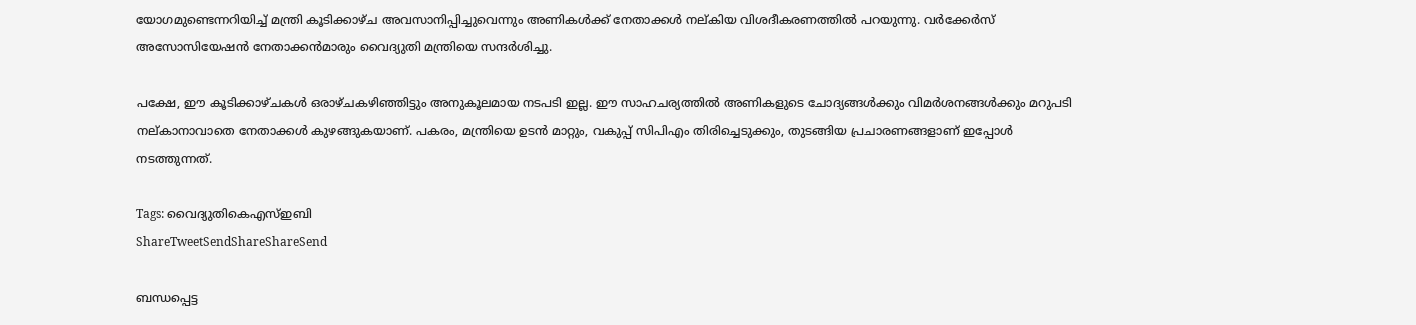യോഗമുണ്ടെന്നറിയിച്ച് മന്ത്രി കൂടിക്കാഴ്ച അവസാനിപ്പിച്ചുവെന്നും അണികള്‍ക്ക് നേതാക്കള്‍ നല്കിയ വിശദീകരണത്തില്‍ പറയുന്നു. വര്‍ക്കേര്‍സ് അസോസിയേഷന്‍ നേതാക്കന്‍മാരും വൈദ്യുതി മന്ത്രിയെ സന്ദര്‍ശിച്ചു.

പക്ഷേ, ഈ കൂടിക്കാഴ്ചകള്‍ ഒരാഴ്ചകഴിഞ്ഞിട്ടും അനുകൂലമായ നടപടി ഇല്ല. ഈ സാഹചര്യത്തില്‍ അണികളുടെ ചോദ്യങ്ങള്‍ക്കും വിമര്‍ശനങ്ങള്‍ക്കും മറുപടി നല്കാനാവാതെ നേതാക്കള്‍ കുഴങ്ങുകയാണ്. പകരം, മന്ത്രിയെ ഉടന്‍ മാറ്റും, വകുപ്പ് സിപിഎം തിരിച്ചെടുക്കും, തുടങ്ങിയ പ്രചാരണങ്ങളാണ് ഇപ്പോള്‍ നടത്തുന്നത്.

Tags: വൈദ്യുതികെഎസ്ഇബി
ShareTweetSendShareShareSend

ബന്ധപ്പെട്ട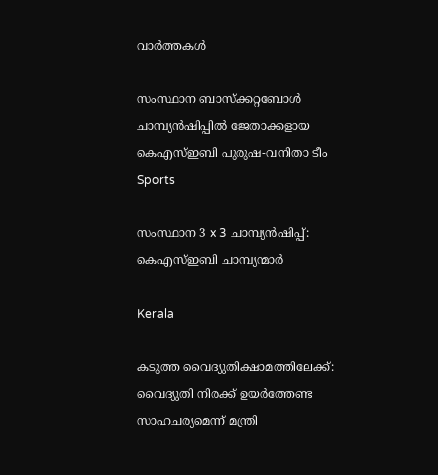വാര്‍ത്തകള്‍

സംസ്ഥാന ബാസ്‌ക്കറ്റബോള്‍ ചാമ്പ്യന്‍ഷിപ്പില്‍ ജേതാക്കളായ കെഎസ്ഇബി പുരുഷ-വനിതാ ടീം
Sports

സംസ്ഥാന 3 x 3 ചാമ്പ്യന്‍ഷിപ്പ്: കെഎസ്ഇബി ചാമ്പ്യന്മാര്‍

Kerala

കടുത്ത വൈദ്യുതിക്ഷാമത്തിലേക്ക്: വൈദ്യുതി നിരക്ക് ഉയര്‍ത്തേണ്ട സാഹചര്യമെന്ന് മന്ത്രി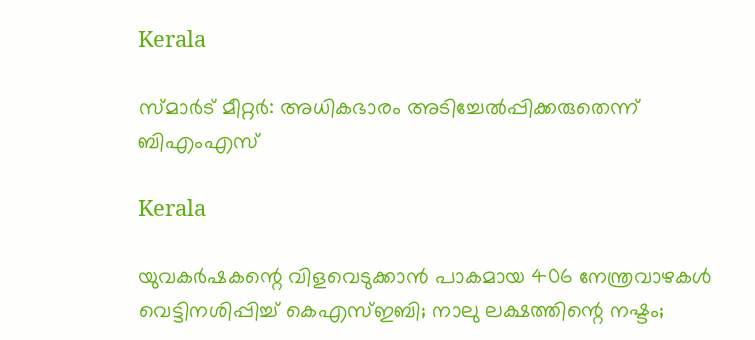Kerala

സ്മാര്‍ട് മീറ്റര്‍: അധികഭാരം അടിച്ചേല്‍പ്പിക്കരുതെന്ന് ബിഎംഎസ്

Kerala

യുവകര്‍ഷകന്റെ വിളവെടുക്കാന്‍ പാകമായ 406 നേന്ത്രവാഴകള്‍ വെട്ടിനശിപ്പിച്ച് കെഎസ്ഇബി; നാലു ലക്ഷത്തിന്റെ നഷ്ടം;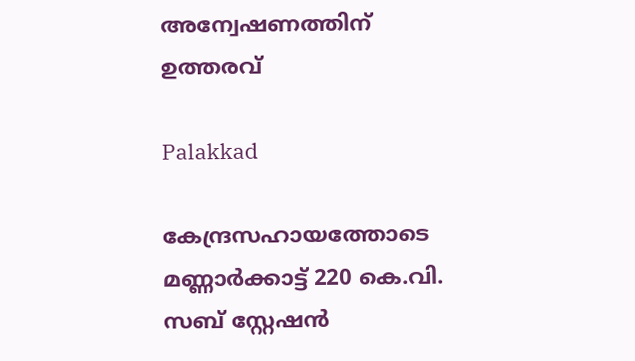അന്വേഷണത്തിന് ഉത്തരവ്

Palakkad

കേന്ദ്രസഹായത്തോടെ മണ്ണാര്‍ക്കാട്ട് 220 കെ.വി. സബ് സ്റ്റേഷന്‍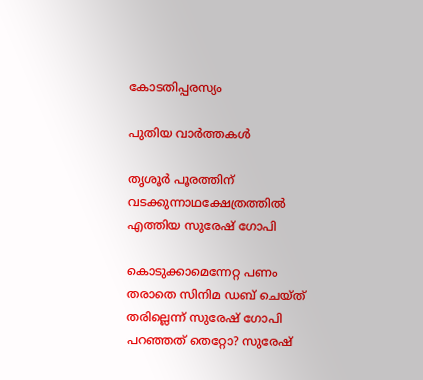കോടതിപ്പരസ്യം

പുതിയ വാര്‍ത്തകള്‍

തൃശൂര്‍ പൂരത്തിന് വടക്കുന്നാഥക്ഷേത്രത്തില്‍ എത്തിയ സുരേഷ് ഗോപി

കൊടുക്കാമെന്നേറ്റ പണം തരാതെ സിനിമ ഡബ് ചെയ്ത് തരില്ലെന്ന് സുരേഷ് ഗോപി പറഞ്ഞത് തെറ്റോ? സുരേഷ്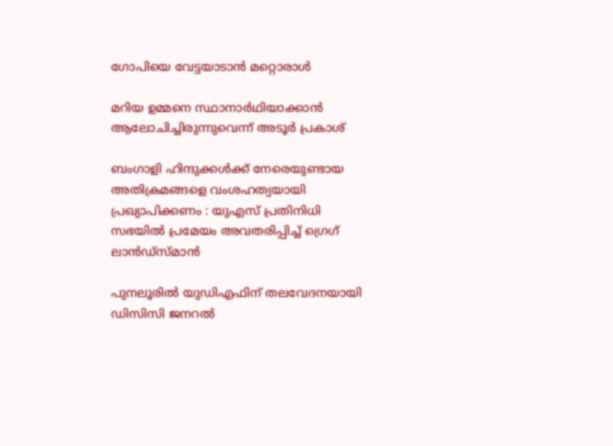ഗോപിയെ വേട്ടയാടാന്‍ മറ്റൊരാള്‍

മറിയ ഉമ്മനെ സ്ഥാനാര്‍ഥിയാക്കാന്‍ ആലോചിച്ചിരുന്നുവെന്ന് അടൂര്‍ പ്രകാശ്

ബംഗാളി ഹിന്ദുക്കൾക്ക് നേരെയുണ്ടായ അതിക്രമങ്ങളെ വംശഹത്യയായി പ്രഖ്യാപിക്കണം : യുഎസ് പ്രതിനിധി സഭയിൽ പ്രമേയം അവതരിപ്പിച്ച് ഗ്രെഗ് ലാൻഡ്സ്മാൻ

പുനലൂരില്‍ യുഡിഎഫിന് തലവേദനയായി ഡിസിസി ജനറല്‍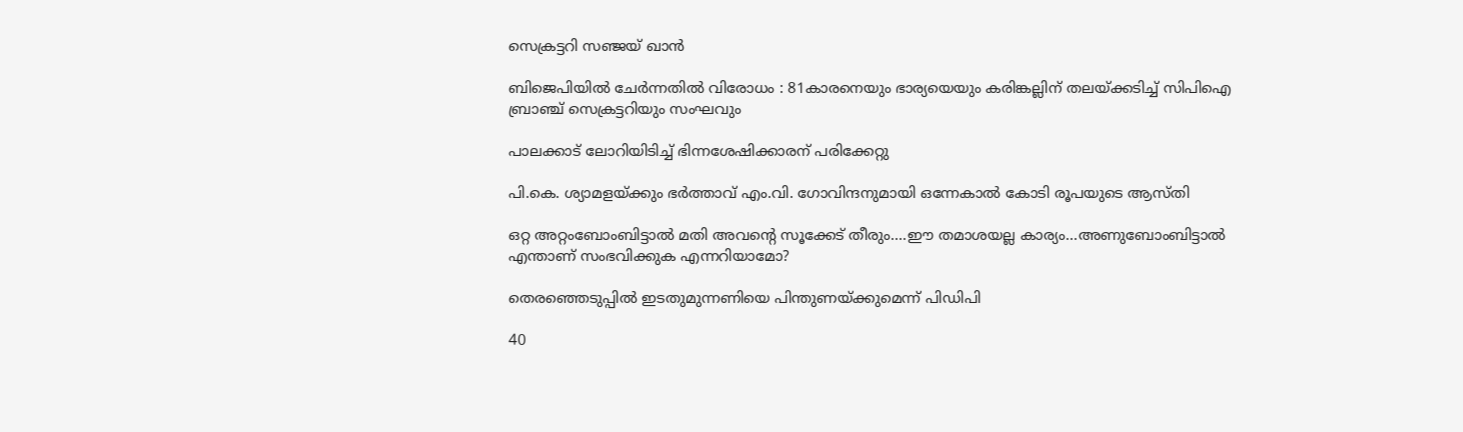സെക്രട്ടറി സഞ്ജയ് ഖാന്‍

ബിജെപിയില്‍ ചേര്‍ന്നതില്‍ വിരോധം : 81കാരനെയും ഭാര്യയെയും കരിങ്കല്ലിന് തലയ്‌ക്കടിച്ച് സിപിഐ ബ്രാഞ്ച് സെക്രട്ടറിയും സംഘവും

പാലക്കാട് ലോറിയിടിച്ച് ഭിന്നശേഷിക്കാരന് പരിക്കേറ്റു

പി.കെ. ശ്യാമളയ്‌ക്കും ഭര്‍ത്താവ് എം.വി. ഗോവിന്ദനുമായി ഒന്നേകാല്‍ കോടി രൂപയുടെ ആസ്തി

ഒറ്റ അറ്റംബോംബിട്ടാൽ മതി അവന്റെ സൂക്കേട് തീരും….ഈ തമാശയല്ല കാര്യം…അണുബോംബിട്ടാല്‍ എന്താണ് സംഭവിക്കുക എന്നറിയാമോ?

തെരഞ്ഞെടുപ്പില്‍ ഇടതുമുന്നണിയെ പിന്തുണയ്‌ക്കുമെന്ന് പിഡിപി

40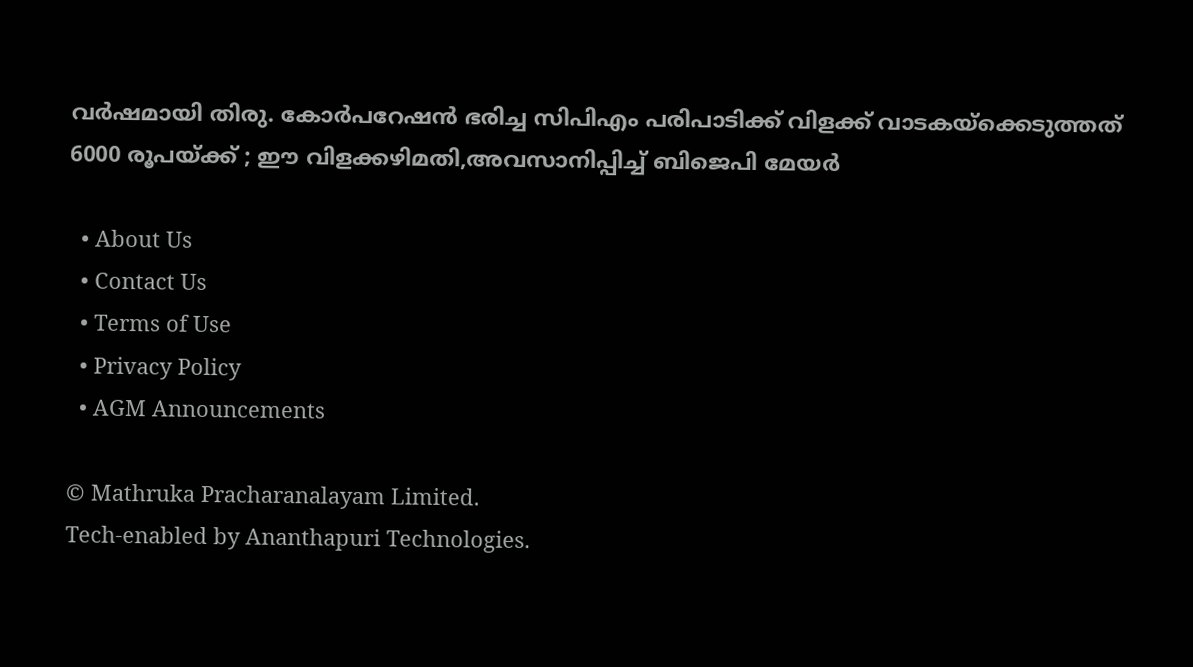വര്‍ഷമായി തിരു. കോര്‍പറേഷന്‍ ഭരിച്ച സിപിഎം പരിപാടിക്ക് വിളക്ക് വാടകയ്‌ക്കെടുത്തത് 6000 രൂപയ്‌ക്ക് ; ഈ വിളക്കഴിമതി,അവസാനിപ്പിച്ച് ബിജെപി മേയര്‍

  • About Us
  • Contact Us
  • Terms of Use
  • Privacy Policy
  • AGM Announcements

© Mathruka Pracharanalayam Limited.
Tech-enabled by Ananthapuri Technologies.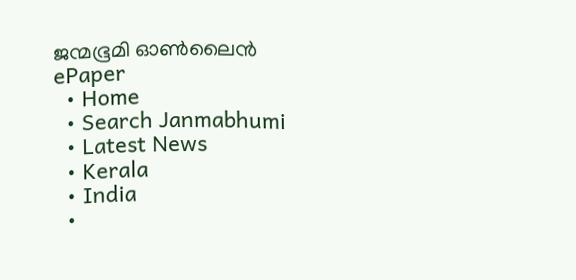ജന്മഭൂമി ഓണ്‍ലൈന്‍
ePaper
  • Home
  • Search Janmabhumi
  • Latest News
  • Kerala
  • India
  •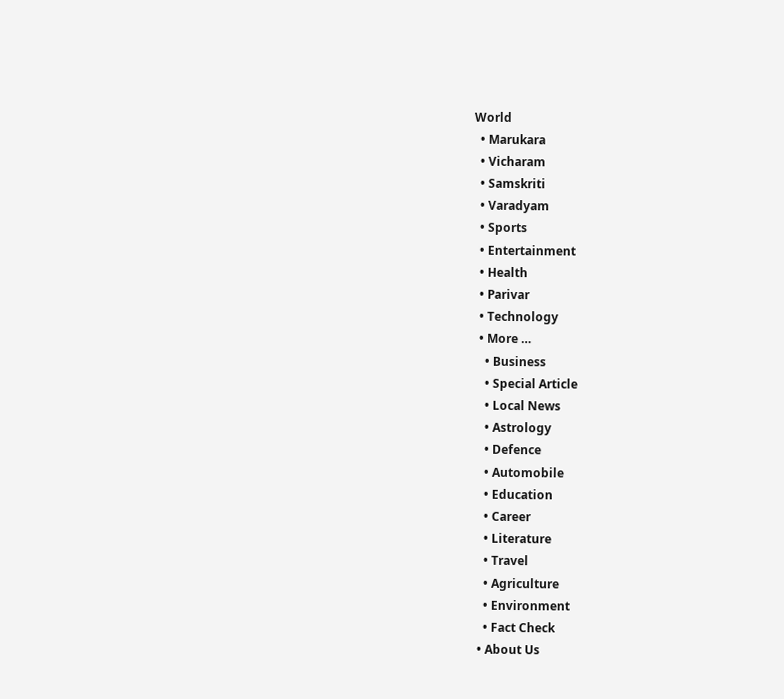World
  • Marukara
  • Vicharam
  • Samskriti
  • Varadyam
  • Sports
  • Entertainment
  • Health
  • Parivar
  • Technology
  • More …
    • Business
    • Special Article
    • Local News
    • Astrology
    • Defence
    • Automobile
    • Education
    • Career
    • Literature
    • Travel
    • Agriculture
    • Environment
    • Fact Check
  • About Us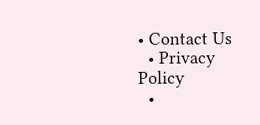• Contact Us
  • Privacy Policy
  •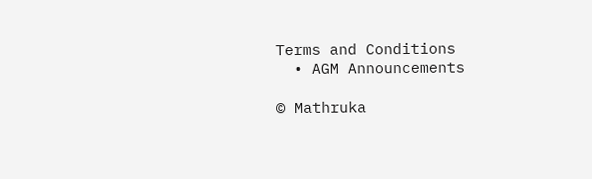Terms and Conditions
  • AGM Announcements

© Mathruka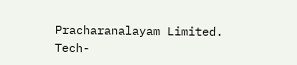Pracharanalayam Limited.
Tech-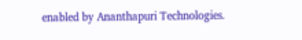enabled by Ananthapuri Technologies.